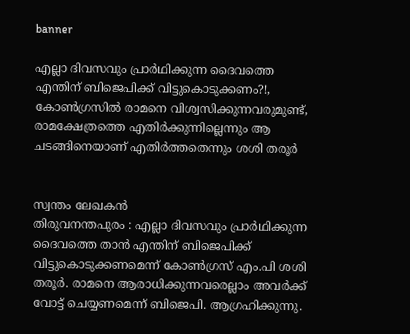banner

എല്ലാ ദിവസവും പ്രാർഥിക്കുന്ന ദൈവത്തെ എന്തിന് ബിജെപിക്ക് വിട്ടുകൊടുക്കണം?!, കോണ്‍ഗ്രസില്‍ രാമനെ വിശ്വസിക്കുന്നവരുമുണ്ട്, രാമക്ഷേത്രത്തെ എതിര്‍ക്കുന്നില്ലെന്നും ആ ചടങ്ങിനെയാണ് എതിര്‍ത്തതെന്നും ശശി തരൂർ


സ്വന്തം ലേഖകൻ
തിരുവനന്തപുരം : എല്ലാ ദിവസവും പ്രാര്‍ഥിക്കുന്ന ദൈവത്തെ താന്‍ എന്തിന് ബിജെപിക്ക് വിട്ടുകൊടുക്കണമെന്ന് കോണ്‍ഗ്രസ് എം.പി ശശി തരൂര്‍. രാമനെ ആരാധിക്കുന്നവരെല്ലാം അവര്‍ക്ക് വോട്ട് ചെയ്യണമെന്ന് ബിജെപി. ആഗ്രഹിക്കുന്നു.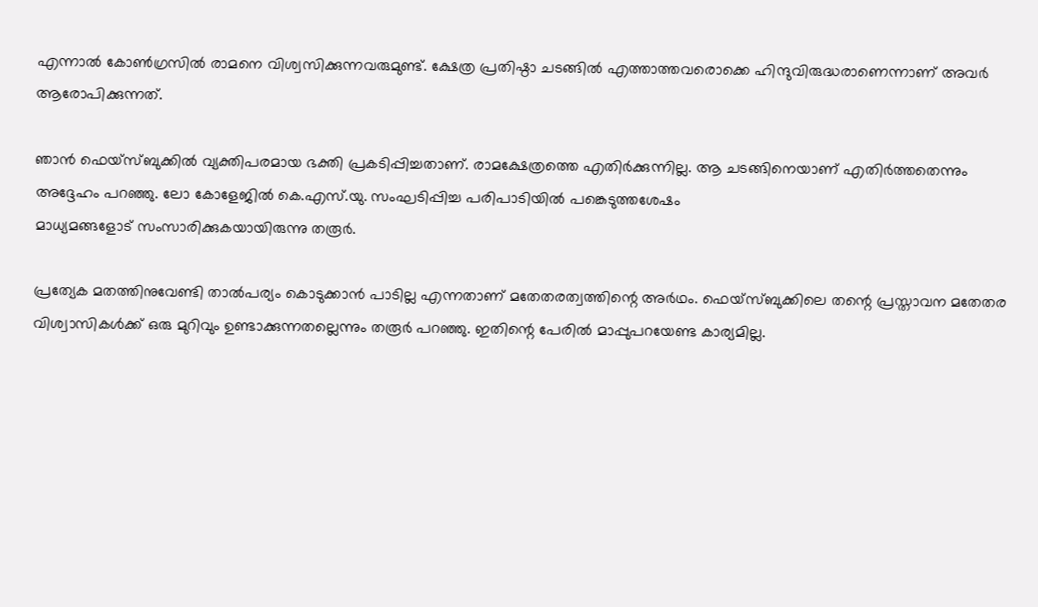എന്നാല്‍ കോണ്‍ഗ്രസില്‍ രാമനെ വിശ്വസിക്കുന്നവരുമുണ്ട്. ക്ഷേത്ര പ്രതിഷ്ഠാ ചടങ്ങില്‍ എത്താത്തവരൊക്കെ ഹിന്ദുവിരുദ്ധരാണെന്നാണ് അവര്‍ ആരോപിക്കുന്നത്.

ഞാന്‍ ഫെയ്‌സ്ബുക്കില്‍ വ്യക്തിപരമായ ഭക്തി പ്രകടിപ്പിച്ചതാണ്. രാമക്ഷേത്രത്തെ എതിര്‍ക്കുന്നില്ല. ആ ചടങ്ങിനെയാണ് എതിര്‍ത്തതെന്നും അദ്ദേഹം പറഞ്ഞു. ലോ കോളേജില്‍ കെ.എസ്.യു. സംഘടിപ്പിച്ച പരിപാടിയില്‍ പങ്കെടുത്തശേഷം
മാധ്യമങ്ങളോട് സംസാരിക്കുകയായിരുന്നു തരൂര്‍.

പ്രത്യേക മതത്തിനുവേണ്ടി താല്‍പര്യം കൊടുക്കാന്‍ പാടില്ല എന്നതാണ് മതേതരത്വത്തിന്റെ അര്‍ഥം. ഫെയ്സ്ബുക്കിലെ തന്റെ പ്രസ്താവന മതേതര വിശ്വാസികള്‍ക്ക് ഒരു മുറിവും ഉണ്ടാക്കുന്നതല്ലെന്നും തരൂര്‍ പറഞ്ഞു. ഇതിന്റെ പേരില്‍ മാപ്പുപറയേണ്ട കാര്യമില്ല.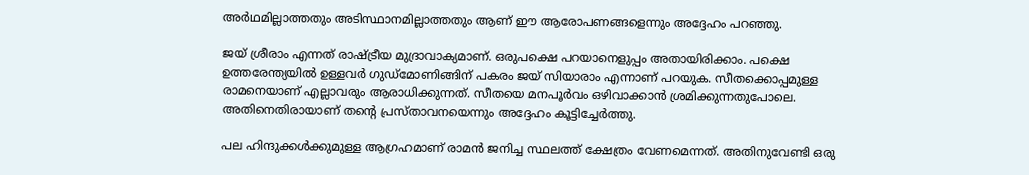അര്‍ഥമില്ലാത്തതും അടിസ്ഥാനമില്ലാത്തതും ആണ് ഈ ആരോപണങ്ങളെന്നും അദ്ദേഹം പറഞ്ഞു.

ജയ് ശ്രീരാം എന്നത് രാഷ്ട്രീയ മുദ്രാവാക്യമാണ്. ഒരുപക്ഷെ പറയാനെളുപ്പം അതായിരിക്കാം. പക്ഷെ ഉത്തരേന്ത്യയില്‍ ഉള്ളവര്‍ ഗുഡ്മോണിങ്ങിന് പകരം ജയ് സിയാരാം എന്നാണ് പറയുക. സീതക്കൊപ്പമുള്ള രാമനെയാണ് എല്ലാവരും ആരാധിക്കുന്നത്. സീതയെ മനപൂര്‍വം ഒഴിവാക്കാന്‍ ശ്രമിക്കുന്നതുപോലെ. അതിനെതിരായാണ് തന്റെ പ്രസ്താവനയെന്നും അദ്ദേഹം കൂട്ടിച്ചേര്‍ത്തു.

പല ഹിന്ദുക്കള്‍ക്കുമുള്ള ആഗ്രഹമാണ് രാമന്‍ ജനിച്ച സ്ഥലത്ത് ക്ഷേത്രം വേണമെന്നത്. അതിനുവേണ്ടി ഒരു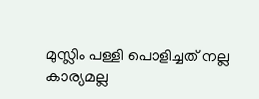മുസ്ലിം പള്ളി പൊളിച്ചത് നല്ല കാര്യമല്ല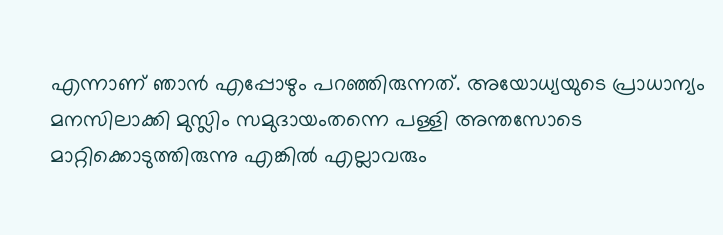എന്നാണ് ഞാന്‍ എപ്പോഴും പറഞ്ഞിരുന്നത്. അയോധ്യയുടെ പ്രാധാന്യം മനസിലാക്കി മുസ്ലിം സമുദായംതന്നെ പള്ളി അന്തസോടെ മാറ്റിക്കൊടുത്തിരുന്നു എങ്കില്‍ എല്ലാവരും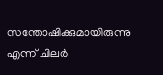സന്തോഷിക്കുമായിരുന്നു എന്ന് ചിലര്‍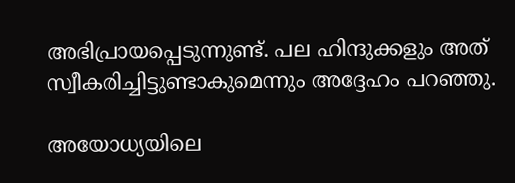അഭിപ്രായപ്പെടുന്നുണ്ട്. പല ഹിന്ദുക്കളും അത് സ്വീകരിച്ചിട്ടുണ്ടാകുമെന്നും അദ്ദേഹം പറഞ്ഞു.

അയോധ്യയിലെ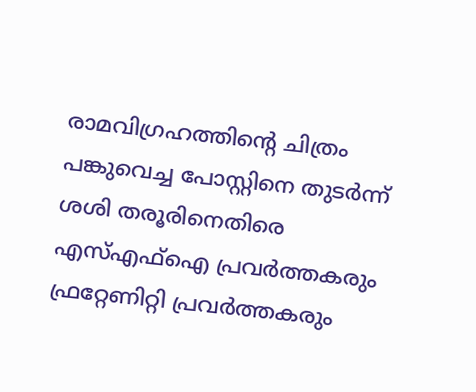രാമവിഗ്രഹത്തിന്റെ ചിത്രം പങ്കുവെച്ച പോസ്റ്റിനെ തുടര്‍ന്ന് ശശി തരൂരിനെതിരെ എസ്എഫ്‌ഐ പ്രവര്‍ത്തകരും ഫ്രറ്റേണിറ്റി പ്രവര്‍ത്തകരും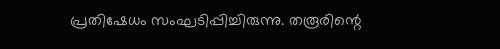പ്രതിഷേധം സംഘടിപ്പിച്ചിരുന്നു. തരൂരിന്റെ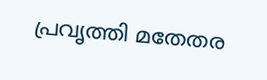പ്രവൃത്തി മതേതര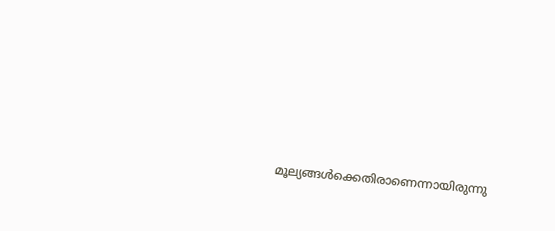മൂല്യങ്ങള്‍ക്കെതിരാണെന്നായിരുന്നു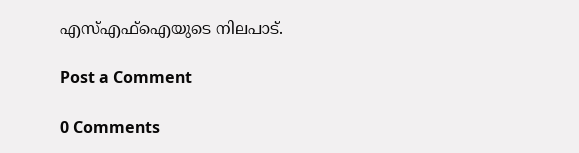എസ്എഫ്‌ഐയുടെ നിലപാട്.

Post a Comment

0 Comments